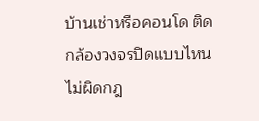บ้านเช่าหรือคอนโด ติดกล้องวงจรปิดแบบไหนไม่ผิดกฎ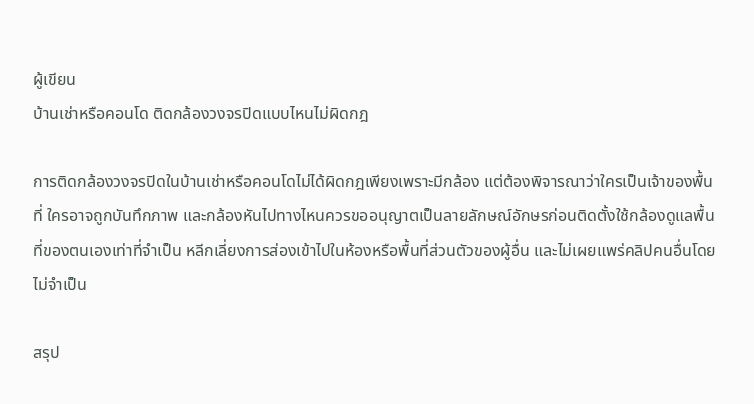ผู้เขียน
บ้านเช่าหรือคอนโด ติดกล้องวงจรปิดแบบไหนไม่ผิดกฎ

การติดกล้องวงจรปิดในบ้านเช่าหรือคอนโดไม่ได้ผิดกฎเพียงเพราะมีกล้อง แต่ต้องพิจารณาว่าใครเป็นเจ้าของพื้นที่ ใครอาจถูกบันทึกภาพ และกล้องหันไปทางไหนควรขออนุญาตเป็นลายลักษณ์อักษรก่อนติดตั้งใช้กล้องดูแลพื้นที่ของตนเองเท่าที่จำเป็น หลีกเลี่ยงการส่องเข้าไปในห้องหรือพื้นที่ส่วนตัวของผู้อื่น และไม่เผยแพร่คลิปคนอื่นโดยไม่จำเป็น

สรุป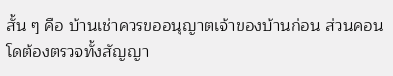สั้น ๆ คือ บ้านเช่าควรขออนุญาตเจ้าของบ้านก่อน ส่วนคอนโดต้องตรวจทั้งสัญญา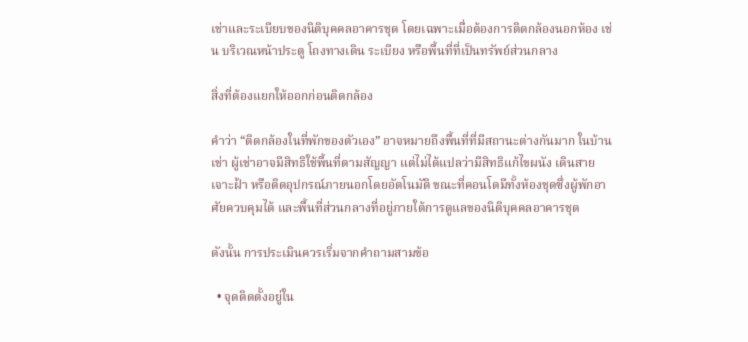เช่าและระเบียบของนิติบุคคลอาคารชุด โดยเฉพาะเมื่อต้องการติดกล้องนอกห้อง เช่น บริเวณหน้าประตู โถงทางเดิน ระเบียง หรือพื้นที่ที่เป็นทรัพย์ส่วนกลาง

สิ่งที่ต้องแยกให้ออกก่อนติดกล้อง

คำว่า “ติดกล้องในที่พักของตัวเอง” อาจหมายถึงพื้นที่ที่มีสถานะต่างกันมาก ในบ้านเช่า ผู้เช่าอาจมีสิทธิใช้พื้นที่ตามสัญญา แต่ไม่ได้แปลว่ามีสิทธิแก้ไขผนัง เดินสาย เจาะฝ้า หรือติดอุปกรณ์ภายนอกโดยอัตโนมัติ ขณะที่คอนโดมีทั้งห้องชุดซึ่งผู้พักอาศัยควบคุมได้ และพื้นที่ส่วนกลางที่อยู่ภายใต้การดูแลของนิติบุคคลอาคารชุด

ดังนั้น การประเมินควรเริ่มจากคำถามสามข้อ

  • จุดติดตั้งอยู่ใน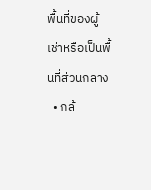พื้นที่ของผู้เช่าหรือเป็นพื้นที่ส่วนกลาง
  • กล้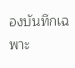องบันทึกเฉพาะ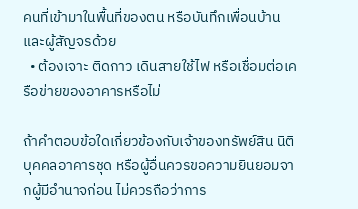คนที่เข้ามาในพื้นที่ของตน หรือบันทึกเพื่อนบ้านและผู้สัญจรด้วย
  • ต้องเจาะ ติดกาว เดินสายใช้ไฟ หรือเชื่อมต่อเครือข่ายของอาคารหรือไม่

ถ้าคำตอบข้อใดเกี่ยวข้องกับเจ้าของทรัพย์สิน นิติบุคคลอาคารชุด หรือผู้อื่นควรขอความยินยอมจากผู้มีอำนาจก่อน ไม่ควรถือว่าการ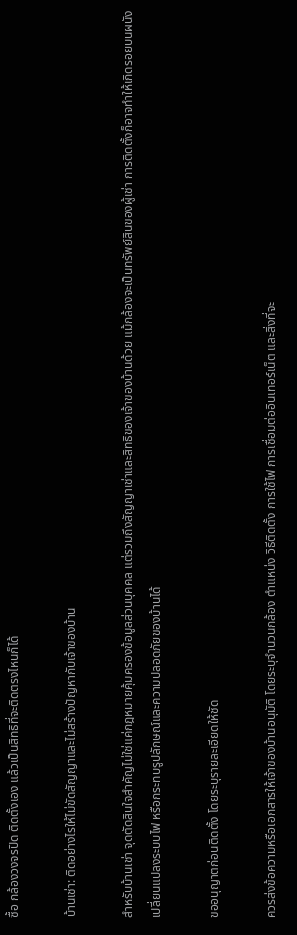ซื้อ กล้องวงจรปิด ติดตั้งเอง แล้วเป็นสิทธิที่จะติดตรงไหนก็ได้

บ้านเช่า: ติดอย่างไรให้ไม่ขัดสัญญาและไม่สร้างปัญหากับเจ้าของบ้าน

สำหรับบ้านเช่า จุดตัดสินใจสำคัญไม่ใช่แค่กฎหมายคุ้มครองข้อมูลส่วนบุคคล แต่รวมถึงสัญญาเช่าและสิทธิของเจ้าของบ้านด้วย แม้กล้องจะเป็นทรัพย์สินของผู้เช่า การติดตั้งก็อาจทำให้เกิดรอยบนผนัง เปลี่ยนแปลงระบบไฟ หรือกระทบรูปลักษณ์และความปลอดภัยของบ้านได้

ขออนุญาตก่อนติดตั้ง โดยระบุรายละเอียดให้ชัด

ควรส่งข้อความหรือเอกสารให้เจ้าของบ้านอนุมัติ โดยระบุจำนวนกล้อง ตำแหน่ง วิธีติดตั้ง การใช้ไฟ การเชื่อมต่ออินเทอร์เน็ต และสิ่งที่จะ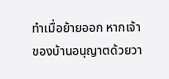ทำเมื่อย้ายออก หากเจ้าของบ้านอนุญาตด้วยวา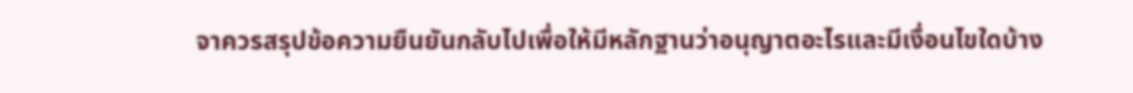จาควรสรุปข้อความยืนยันกลับไปเพื่อให้มีหลักฐานว่าอนุญาตอะไรและมีเงื่อนไขใดบ้าง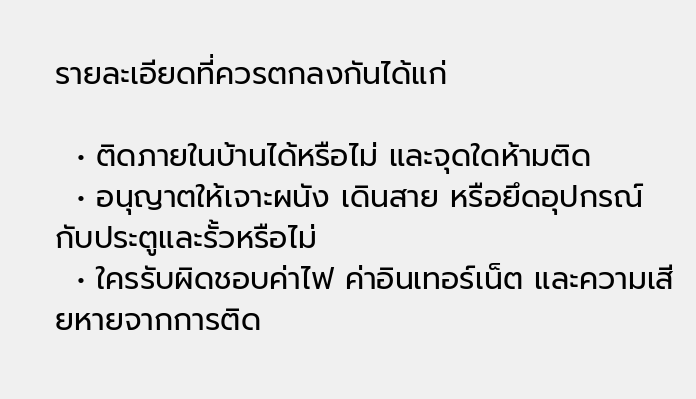รายละเอียดที่ควรตกลงกันได้แก่

  • ติดภายในบ้านได้หรือไม่ และจุดใดห้ามติด
  • อนุญาตให้เจาะผนัง เดินสาย หรือยึดอุปกรณ์กับประตูและรั้วหรือไม่
  • ใครรับผิดชอบค่าไฟ ค่าอินเทอร์เน็ต และความเสียหายจากการติด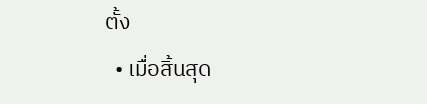ตั้ง
  • เมื่อสิ้นสุด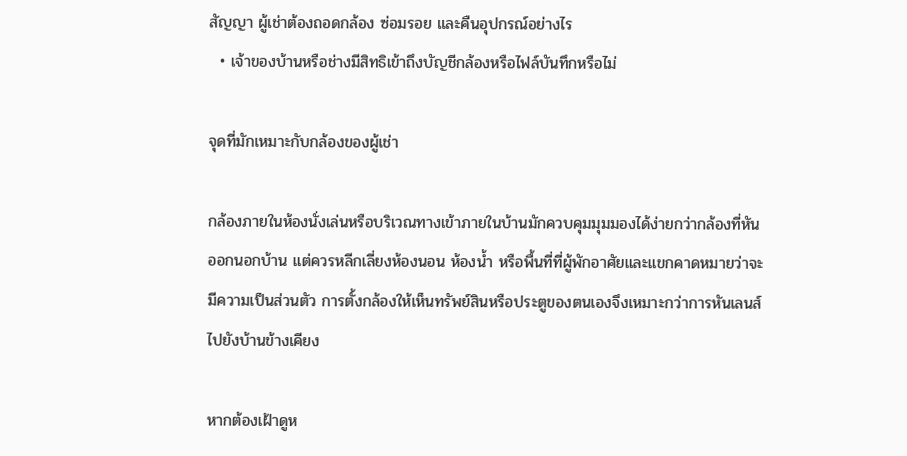สัญญา ผู้เช่าต้องถอดกล้อง ซ่อมรอย และคืนอุปกรณ์อย่างไร
  • เจ้าของบ้านหรือช่างมีสิทธิเข้าถึงบัญชีกล้องหรือไฟล์บันทึกหรือไม่

จุดที่มักเหมาะกับกล้องของผู้เช่า

กล้องภายในห้องนั่งเล่นหรือบริเวณทางเข้าภายในบ้านมักควบคุมมุมมองได้ง่ายกว่ากล้องที่หันออกนอกบ้าน แต่ควรหลีกเลี่ยงห้องนอน ห้องน้ำ หรือพื้นที่ที่ผู้พักอาศัยและแขกคาดหมายว่าจะมีความเป็นส่วนตัว การตั้งกล้องให้เห็นทรัพย์สินหรือประตูของตนเองจึงเหมาะกว่าการหันเลนส์ไปยังบ้านข้างเคียง

หากต้องเฝ้าดูห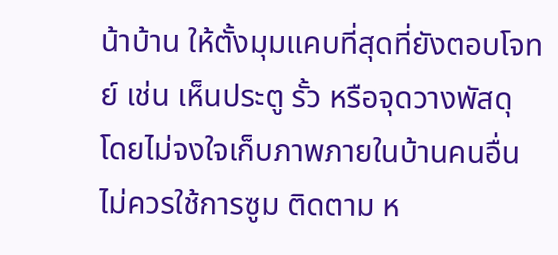น้าบ้าน ให้ตั้งมุมแคบที่สุดที่ยังตอบโจทย์ เช่น เห็นประตู รั้ว หรือจุดวางพัสดุ โดยไม่จงใจเก็บภาพภายในบ้านคนอื่น ไม่ควรใช้การซูม ติดตาม ห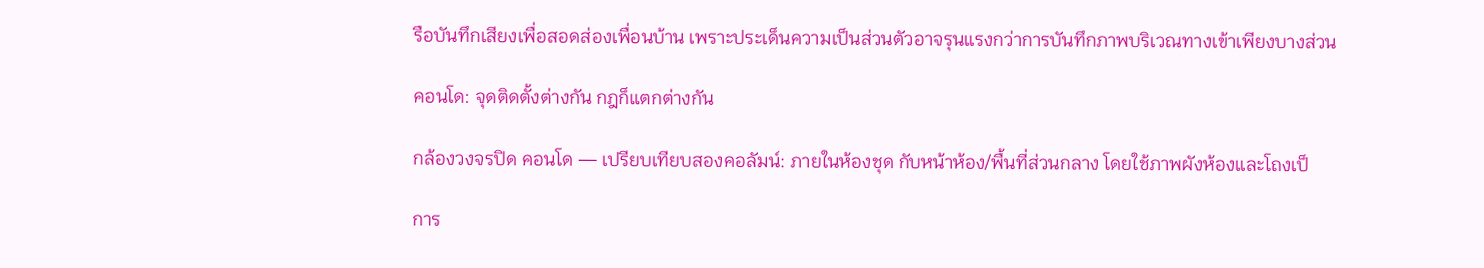รือบันทึกเสียงเพื่อสอดส่องเพื่อนบ้าน เพราะประเด็นความเป็นส่วนตัวอาจรุนแรงกว่าการบันทึกภาพบริเวณทางเข้าเพียงบางส่วน

คอนโด: จุดติดตั้งต่างกัน กฎก็แตกต่างกัน

กล้องวงจรปิด คอนโด — เปรียบเทียบสองคอลัมน์: ภายในห้องชุด กับหน้าห้อง/พื้นที่ส่วนกลาง โดยใช้ภาพผังห้องและโถงเป็

การ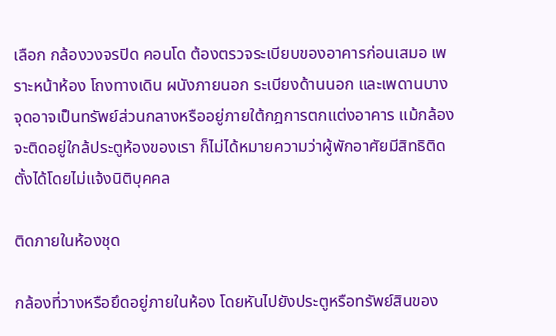เลือก กล้องวงจรปิด คอนโด ต้องตรวจระเบียบของอาคารก่อนเสมอ เพราะหน้าห้อง โถงทางเดิน ผนังภายนอก ระเบียงด้านนอก และเพดานบางจุดอาจเป็นทรัพย์ส่วนกลางหรืออยู่ภายใต้กฎการตกแต่งอาคาร แม้กล้องจะติดอยู่ใกล้ประตูห้องของเรา ก็ไม่ได้หมายความว่าผู้พักอาศัยมีสิทธิติดตั้งได้โดยไม่แจ้งนิติบุคคล

ติดภายในห้องชุด

กล้องที่วางหรือยึดอยู่ภายในห้อง โดยหันไปยังประตูหรือทรัพย์สินของ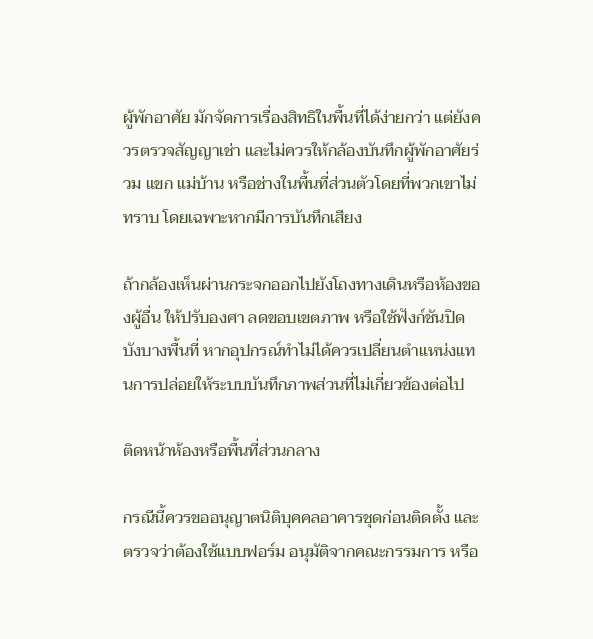ผู้พักอาศัย มักจัดการเรื่องสิทธิในพื้นที่ได้ง่ายกว่า แต่ยังควรตรวจสัญญาเช่า และไม่ควรให้กล้องบันทึกผู้พักอาศัยร่วม แขก แม่บ้าน หรือช่างในพื้นที่ส่วนตัวโดยที่พวกเขาไม่ทราบ โดยเฉพาะหากมีการบันทึกเสียง

ถ้ากล้องเห็นผ่านกระจกออกไปยังโถงทางเดินหรือห้องของผู้อื่น ให้ปรับองศา ลดขอบเขตภาพ หรือใช้ฟังก์ชันปิดบังบางพื้นที่ หากอุปกรณ์ทำไม่ได้ควรเปลี่ยนตำแหน่งแทนการปล่อยให้ระบบบันทึกภาพส่วนที่ไม่เกี่ยวข้องต่อไป

ติดหน้าห้องหรือพื้นที่ส่วนกลาง

กรณีนี้ควรขออนุญาตนิติบุคคลอาคารชุดก่อนติดตั้ง และตรวจว่าต้องใช้แบบฟอร์ม อนุมัติจากคณะกรรมการ หรือ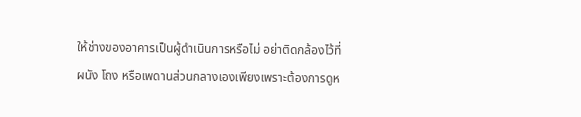ให้ช่างของอาคารเป็นผู้ดำเนินการหรือไม่ อย่าติดกล้องไว้ที่ผนัง โถง หรือเพดานส่วนกลางเองเพียงเพราะต้องการดูห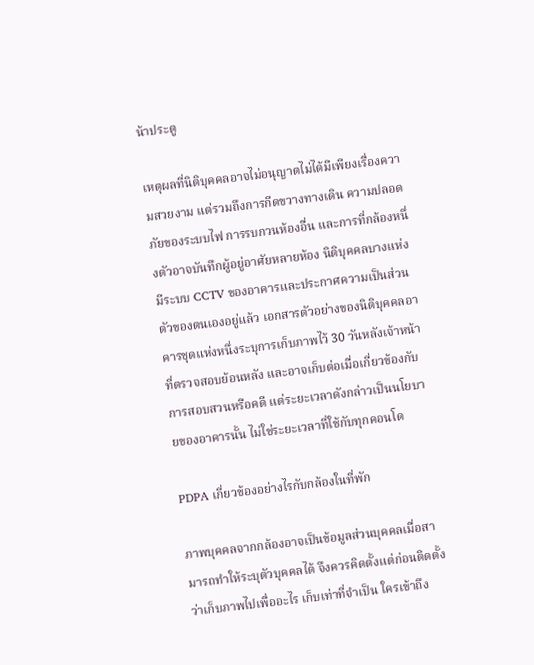น้าประตู

เหตุผลที่นิติบุคคลอาจไม่อนุญาตไม่ได้มีเพียงเรื่องความสวยงาม แต่รวมถึงการกีดขวางทางเดิน ความปลอดภัยของระบบไฟ การรบกวนห้องอื่น และการที่กล้องหนึ่งตัวอาจบันทึกผู้อยู่อาศัยหลายห้อง นิติบุคคลบางแห่งมีระบบ CCTV ของอาคารและประกาศความเป็นส่วนตัวของตนเองอยู่แล้ว เอกสารตัวอย่างของนิติบุคคลอาคารชุดแห่งหนึ่งระบุการเก็บภาพไว้ 30 วันหลังเจ้าหน้าที่ตรวจสอบย้อนหลัง และอาจเก็บต่อเมื่อเกี่ยวข้องกับการสอบสวนหรือคดี แต่ระยะเวลาดังกล่าวเป็นนโยบายของอาคารนั้น ไม่ใช่ระยะเวลาที่ใช้กับทุกคอนโด

PDPA เกี่ยวข้องอย่างไรกับกล้องในที่พัก

ภาพบุคคลจากกล้องอาจเป็นข้อมูลส่วนบุคคลเมื่อสามารถทำให้ระบุตัวบุคคลได้ จึงควรคิดตั้งแต่ก่อนติดตั้งว่าเก็บภาพไปเพื่ออะไร เก็บเท่าที่จำเป็น ใครเข้าถึง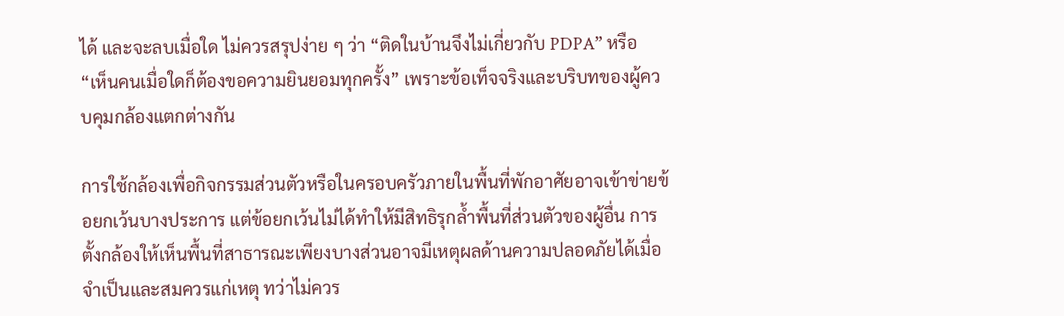ได้ และจะลบเมื่อใด ไม่ควรสรุปง่าย ๆ ว่า “ติดในบ้านจึงไม่เกี่ยวกับ PDPA” หรือ “เห็นคนเมื่อใดก็ต้องขอความยินยอมทุกครั้ง” เพราะข้อเท็จจริงและบริบทของผู้ควบคุมกล้องแตกต่างกัน

การใช้กล้องเพื่อกิจกรรมส่วนตัวหรือในครอบครัวภายในพื้นที่พักอาศัยอาจเข้าข่ายข้อยกเว้นบางประการ แต่ข้อยกเว้นไม่ได้ทำให้มีสิทธิรุกล้ำพื้นที่ส่วนตัวของผู้อื่น การตั้งกล้องให้เห็นพื้นที่สาธารณะเพียงบางส่วนอาจมีเหตุผลด้านความปลอดภัยได้เมื่อจำเป็นและสมควรแก่เหตุ ทว่าไม่ควร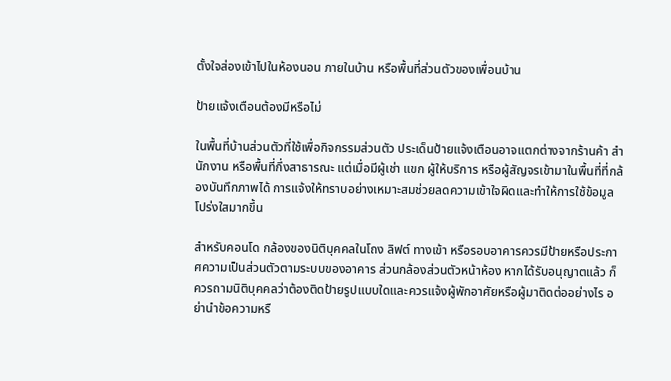ตั้งใจส่องเข้าไปในห้องนอน ภายในบ้าน หรือพื้นที่ส่วนตัวของเพื่อนบ้าน

ป้ายแจ้งเตือนต้องมีหรือไม่

ในพื้นที่บ้านส่วนตัวที่ใช้เพื่อกิจกรรมส่วนตัว ประเด็นป้ายแจ้งเตือนอาจแตกต่างจากร้านค้า สำนักงาน หรือพื้นที่กึ่งสาธารณะ แต่เมื่อมีผู้เช่า แขก ผู้ให้บริการ หรือผู้สัญจรเข้ามาในพื้นที่ที่กล้องบันทึกภาพได้ การแจ้งให้ทราบอย่างเหมาะสมช่วยลดความเข้าใจผิดและทำให้การใช้ข้อมูลโปร่งใสมากขึ้น

สำหรับคอนโด กล้องของนิติบุคคลในโถง ลิฟต์ ทางเข้า หรือรอบอาคารควรมีป้ายหรือประกาศความเป็นส่วนตัวตามระบบของอาคาร ส่วนกล้องส่วนตัวหน้าห้อง หากได้รับอนุญาตแล้ว ก็ควรถามนิติบุคคลว่าต้องติดป้ายรูปแบบใดและควรแจ้งผู้พักอาศัยหรือผู้มาติดต่ออย่างไร อย่านำข้อความหรื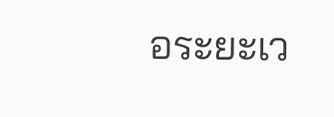อระยะเว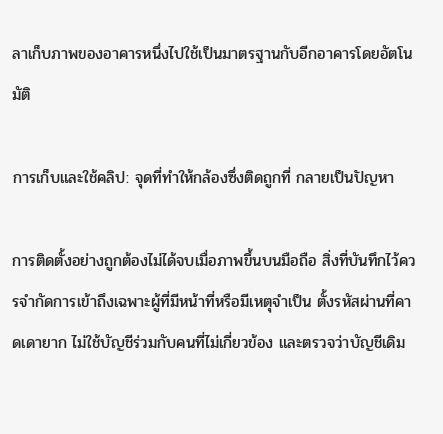ลาเก็บภาพของอาคารหนึ่งไปใช้เป็นมาตรฐานกับอีกอาคารโดยอัตโนมัติ

การเก็บและใช้คลิป: จุดที่ทำให้กล้องซึ่งติดถูกที่ กลายเป็นปัญหา

การติดตั้งอย่างถูกต้องไม่ได้จบเมื่อภาพขึ้นบนมือถือ สิ่งที่บันทึกไว้ควรจำกัดการเข้าถึงเฉพาะผู้ที่มีหน้าที่หรือมีเหตุจำเป็น ตั้งรหัสผ่านที่คาดเดายาก ไม่ใช้บัญชีร่วมกับคนที่ไม่เกี่ยวข้อง และตรวจว่าบัญชีเดิม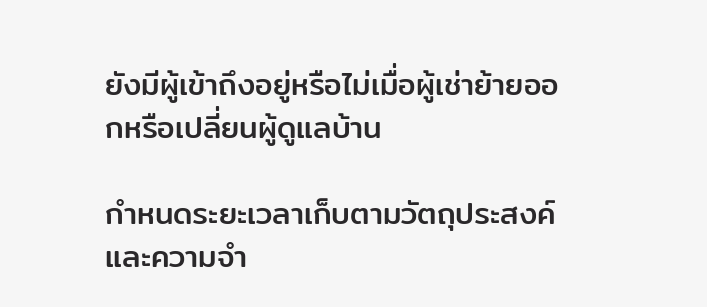ยังมีผู้เข้าถึงอยู่หรือไม่เมื่อผู้เช่าย้ายออกหรือเปลี่ยนผู้ดูแลบ้าน

กำหนดระยะเวลาเก็บตามวัตถุประสงค์และความจำ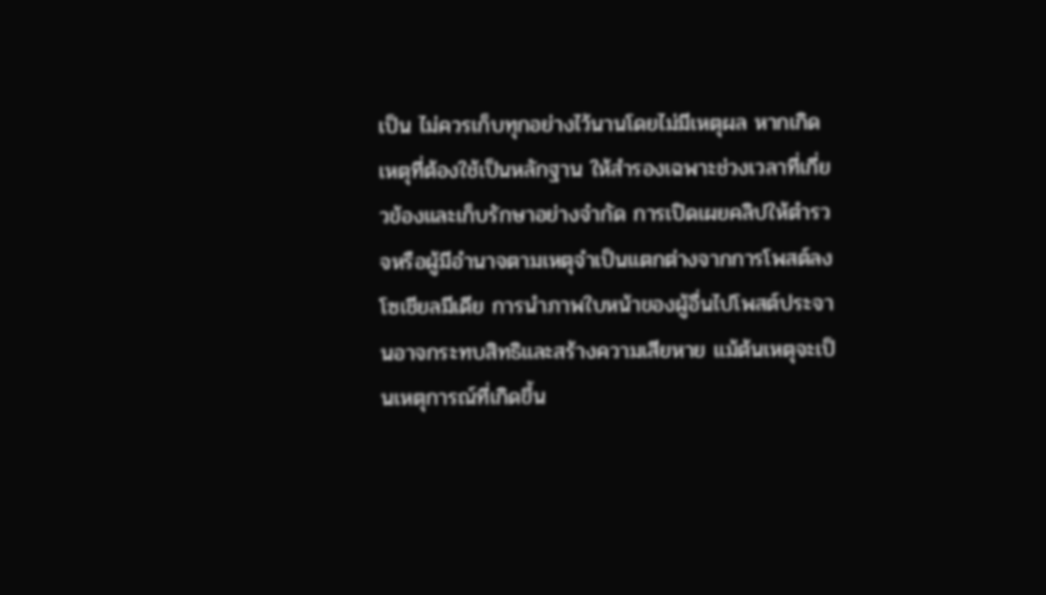เป็น ไม่ควรเก็บทุกอย่างไว้นานโดยไม่มีเหตุผล หากเกิดเหตุที่ต้องใช้เป็นหลักฐาน ให้สำรองเฉพาะช่วงเวลาที่เกี่ยวข้องและเก็บรักษาอย่างจำกัด การเปิดเผยคลิปให้ตำรวจหรือผู้มีอำนาจตามเหตุจำเป็นแตกต่างจากการโพสต์ลงโซเชียลมีเดีย การนำภาพใบหน้าของผู้อื่นไปโพสต์ประจานอาจกระทบสิทธิและสร้างความเสียหาย แม้ต้นเหตุจะเป็นเหตุการณ์ที่เกิดขึ้น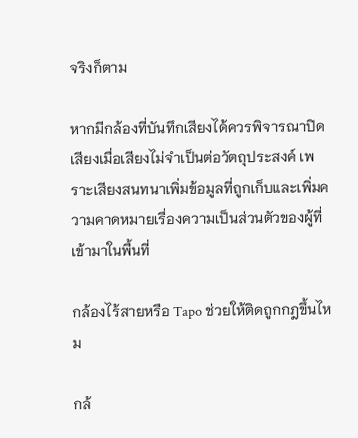จริงก็ตาม

หากมีกล้องที่บันทึกเสียงได้ควรพิจารณาปิดเสียงเมื่อเสียงไม่จำเป็นต่อวัตถุประสงค์ เพราะเสียงสนทนาเพิ่มข้อมูลที่ถูกเก็บและเพิ่มความคาดหมายเรื่องความเป็นส่วนตัวของผู้ที่เข้ามาในพื้นที่

กล้องไร้สายหรือ Tapo ช่วยให้ติดถูกกฎขึ้นไหม

กล้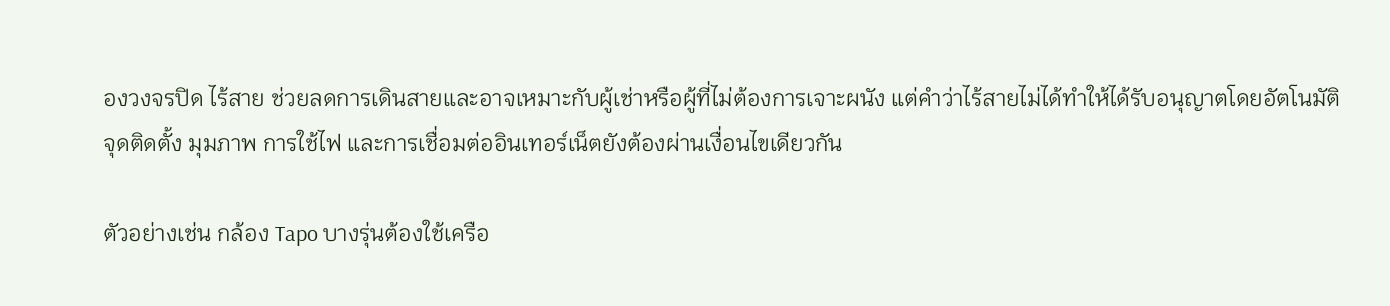องวงจรปิด ไร้สาย ช่วยลดการเดินสายและอาจเหมาะกับผู้เช่าหรือผู้ที่ไม่ต้องการเจาะผนัง แต่คำว่าไร้สายไม่ได้ทำให้ได้รับอนุญาตโดยอัตโนมัติ จุดติดตั้ง มุมภาพ การใช้ไฟ และการเชื่อมต่ออินเทอร์เน็ตยังต้องผ่านเงื่อนไขเดียวกัน

ตัวอย่างเช่น กล้อง Tapo บางรุ่นต้องใช้เครือ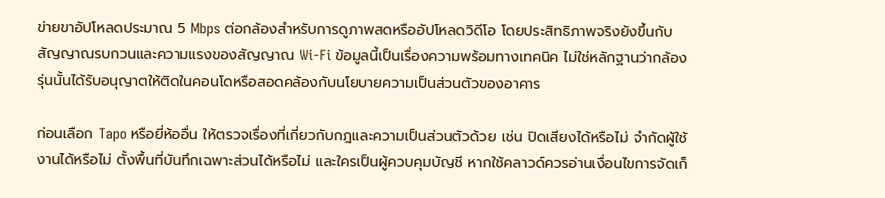ข่ายขาอัปโหลดประมาณ 5 Mbps ต่อกล้องสำหรับการดูภาพสดหรืออัปโหลดวิดีโอ โดยประสิทธิภาพจริงยังขึ้นกับสัญญาณรบกวนและความแรงของสัญญาณ Wi-Fi ข้อมูลนี้เป็นเรื่องความพร้อมทางเทคนิค ไม่ใช่หลักฐานว่ากล้องรุ่นนั้นได้รับอนุญาตให้ติดในคอนโดหรือสอดคล้องกับนโยบายความเป็นส่วนตัวของอาคาร

ก่อนเลือก Tapo หรือยี่ห้ออื่น ให้ตรวจเรื่องที่เกี่ยวกับกฎและความเป็นส่วนตัวด้วย เช่น ปิดเสียงได้หรือไม่ จำกัดผู้ใช้งานได้หรือไม่ ตั้งพื้นที่บันทึกเฉพาะส่วนได้หรือไม่ และใครเป็นผู้ควบคุมบัญชี หากใช้คลาวด์ควรอ่านเงื่อนไขการจัดเก็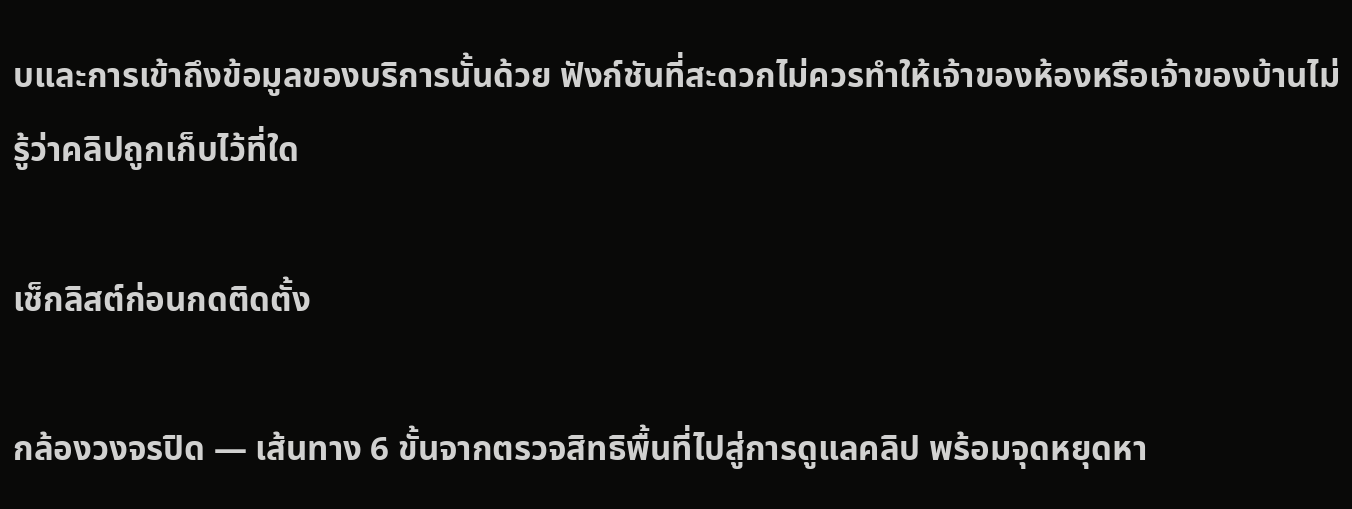บและการเข้าถึงข้อมูลของบริการนั้นด้วย ฟังก์ชันที่สะดวกไม่ควรทำให้เจ้าของห้องหรือเจ้าของบ้านไม่รู้ว่าคลิปถูกเก็บไว้ที่ใด

เช็กลิสต์ก่อนกดติดตั้ง

กล้องวงจรปิด — เส้นทาง 6 ขั้นจากตรวจสิทธิพื้นที่ไปสู่การดูแลคลิป พร้อมจุดหยุดหา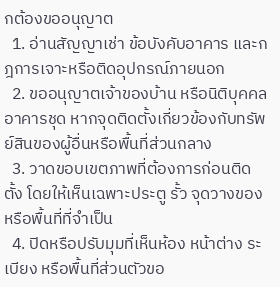กต้องขออนุญาต
  1. อ่านสัญญาเช่า ข้อบังคับอาคาร และกฎการเจาะหรือติดอุปกรณ์ภายนอก
  2. ขออนุญาตเจ้าของบ้าน หรือนิติบุคคลอาคารชุด หากจุดติดตั้งเกี่ยวข้องกับทรัพย์สินของผู้อื่นหรือพื้นที่ส่วนกลาง
  3. วาดขอบเขตภาพที่ต้องการก่อนติดตั้ง โดยให้เห็นเฉพาะประตู รั้ว จุดวางของ หรือพื้นที่ที่จำเป็น
  4. ปิดหรือปรับมุมที่เห็นห้อง หน้าต่าง ระเบียง หรือพื้นที่ส่วนตัวขอ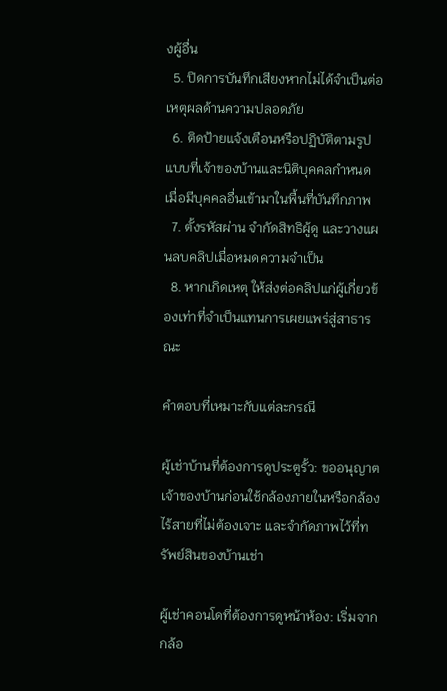งผู้อื่น
  5. ปิดการบันทึกเสียงหากไม่ได้จำเป็นต่อเหตุผลด้านความปลอดภัย
  6. ติดป้ายแจ้งเตือนหรือปฏิบัติตามรูปแบบที่เจ้าของบ้านและนิติบุคคลกำหนด เมื่อมีบุคคลอื่นเข้ามาในพื้นที่บันทึกภาพ
  7. ตั้งรหัสผ่าน จำกัดสิทธิผู้ดู และวางแผนลบคลิปเมื่อหมดความจำเป็น
  8. หากเกิดเหตุ ให้ส่งต่อคลิปแก่ผู้เกี่ยวข้องเท่าที่จำเป็นแทนการเผยแพร่สู่สาธารณะ

คำตอบที่เหมาะกับแต่ละกรณี

ผู้เช่าบ้านที่ต้องการดูประตูรั้ว: ขออนุญาตเจ้าของบ้านก่อนใช้กล้องภายในหรือกล้องไร้สายที่ไม่ต้องเจาะ และจำกัดภาพไว้ที่ทรัพย์สินของบ้านเช่า

ผู้เช่าคอนโดที่ต้องการดูหน้าห้อง: เริ่มจากกล้อ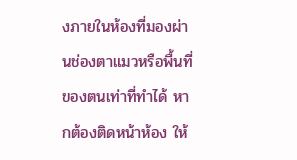งภายในห้องที่มองผ่านช่องตาแมวหรือพื้นที่ของตนเท่าที่ทำได้ หากต้องติดหน้าห้อง ให้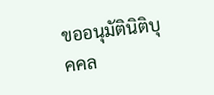ขออนุมัตินิติบุคคล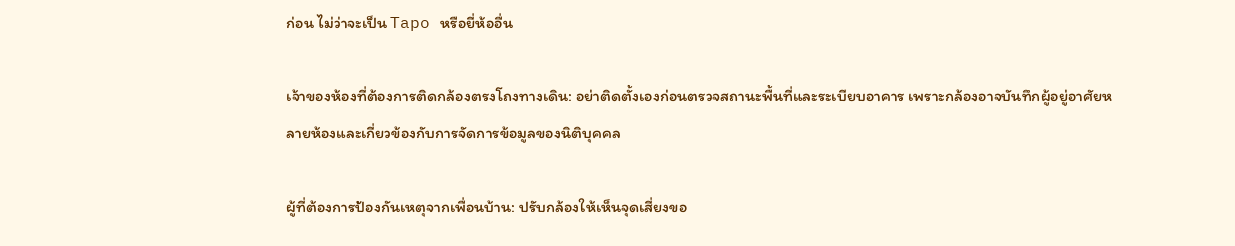ก่อน ไม่ว่าจะเป็น Tapo หรือยี่ห้ออื่น

เจ้าของห้องที่ต้องการติดกล้องตรงโถงทางเดิน: อย่าติดตั้งเองก่อนตรวจสถานะพื้นที่และระเบียบอาคาร เพราะกล้องอาจบันทึกผู้อยู่อาศัยหลายห้องและเกี่ยวข้องกับการจัดการข้อมูลของนิติบุคคล

ผู้ที่ต้องการป้องกันเหตุจากเพื่อนบ้าน: ปรับกล้องให้เห็นจุดเสี่ยงขอ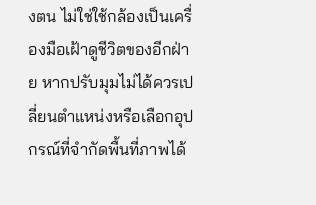งตน ไม่ใช่ใช้กล้องเป็นเครื่องมือเฝ้าดูชีวิตของอีกฝ่าย หากปรับมุมไม่ได้ควรเปลี่ยนตำแหน่งหรือเลือกอุปกรณ์ที่จำกัดพื้นที่ภาพได้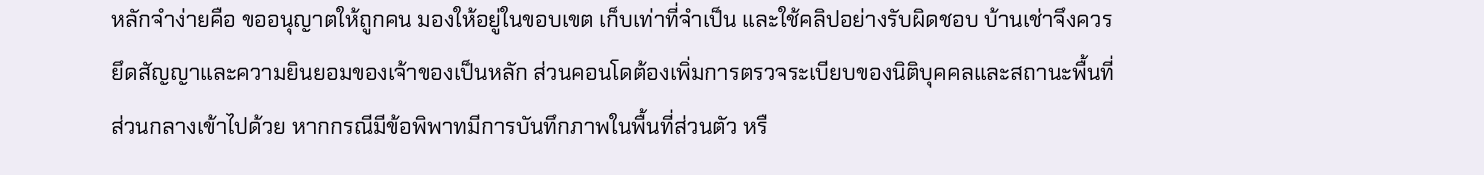หลักจำง่ายคือ ขออนุญาตให้ถูกคน มองให้อยู่ในขอบเขต เก็บเท่าที่จำเป็น และใช้คลิปอย่างรับผิดชอบ บ้านเช่าจึงควรยึดสัญญาและความยินยอมของเจ้าของเป็นหลัก ส่วนคอนโดต้องเพิ่มการตรวจระเบียบของนิติบุคคลและสถานะพื้นที่ส่วนกลางเข้าไปด้วย หากกรณีมีข้อพิพาทมีการบันทึกภาพในพื้นที่ส่วนตัว หรื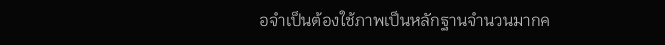อจำเป็นต้องใช้ภาพเป็นหลักฐานจำนวนมากค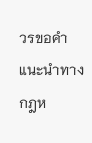วรขอคำแนะนำทางกฎห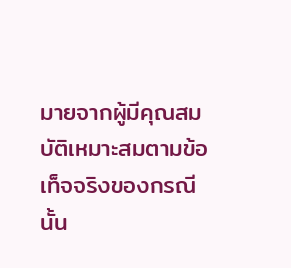มายจากผู้มีคุณสมบัติเหมาะสมตามข้อเท็จจริงของกรณีนั้น